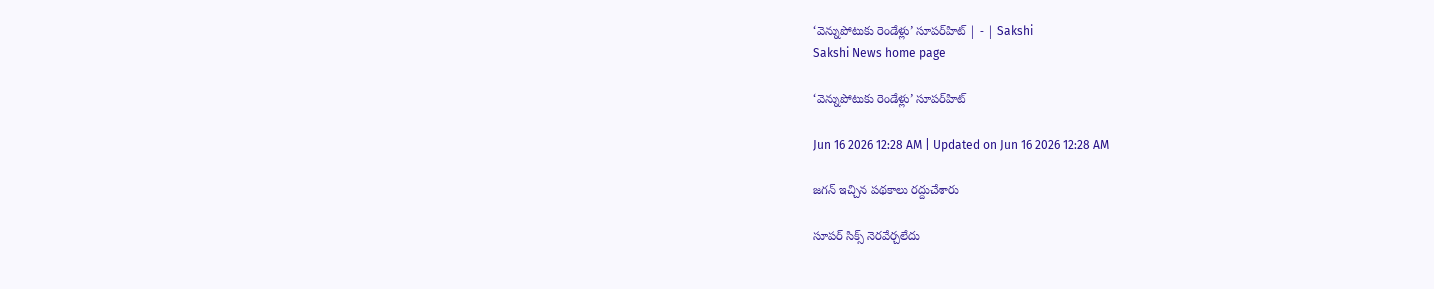‘వెన్నుపోటుకు రెండేళ్లు’ సూపర్‌హిట్‌ | - | Sakshi
Sakshi News home page

‘వెన్నుపోటుకు రెండేళ్లు’ సూపర్‌హిట్‌

Jun 16 2026 12:28 AM | Updated on Jun 16 2026 12:28 AM

జగన్‌ ఇచ్చిన పథకాలు రద్దుచేశారు

సూపర్‌ సిక్స్‌ నెరవేర్చలేదు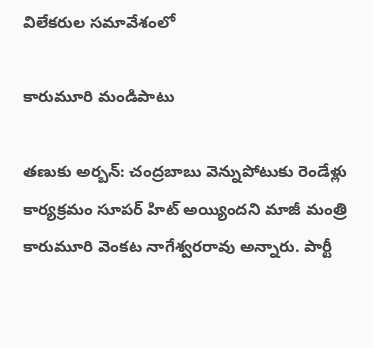విలేకరుల సమావేశంలో

కారుమూరి మండిపాటు

తణుకు అర్బన్‌: చంద్రబాబు వెన్నుపోటుకు రెండేళ్లు కార్యక్రమం సూపర్‌ హిట్‌ అయ్యిందని మాజీ మంత్రి కారుమూరి వెంకట నాగేశ్వరరావు అన్నారు. పార్టీ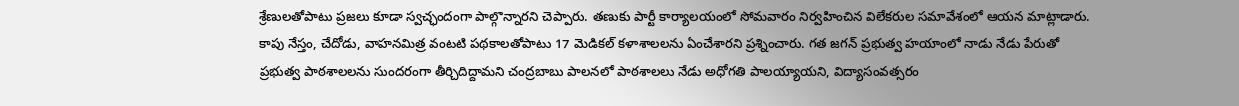శ్రేణులతోపాటు ప్రజలు కూడా స్వచ్ఛందంగా పాల్గొన్నారని చెప్పారు. తణుకు పార్టీ కార్యాలయంలో సోమవారం నిర్వహించిన విలేకరుల సమావేశంలో ఆయన మాట్లాడారు. కాపు నేస్తం, చేదోడు, వాహనమిత్ర వంటటి పథకాలతోపాటు 17 మెడికల్‌ కళాశాలలను ఏంచేశారని ప్రశ్నించారు. గత జగన్‌ ప్రభుత్వ హయాంలో నాడు నేడు పేరుతో ప్రభుత్వ పాఠశాలలను సుందరంగా తీర్చిదిద్దామని చంద్రబాబు పాలనలో పాఠశాలలు నేడు అధోగతి పాలయ్యాయని, విద్యాసంవత్సరం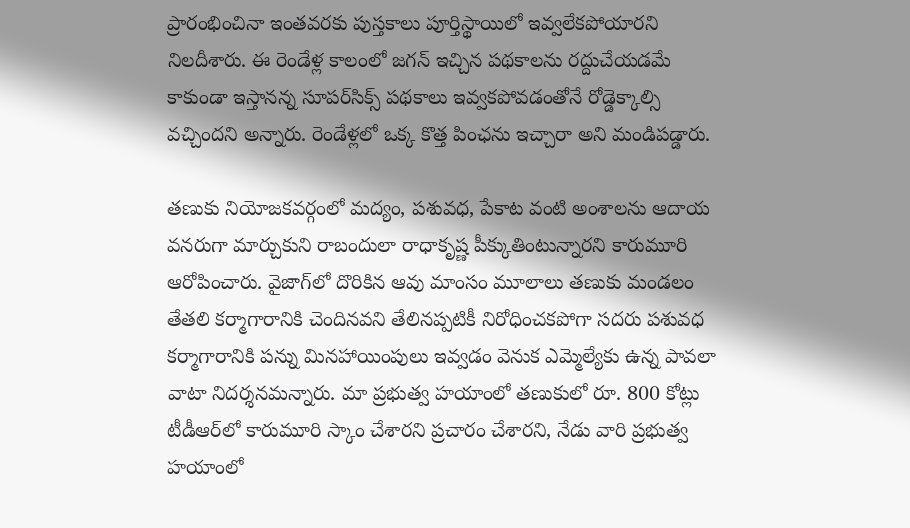ప్రారంభించినా ఇంతవరకు పుస్తకాలు పూర్తిస్థాయిలో ఇవ్వలేకపోయారని నిలదీశారు. ఈ రెండేళ్ల కాలంలో జగన్‌ ఇచ్చిన పథకాలను రద్దుచేయడమే కాకుండా ఇస్తానన్న సూపర్‌సిక్స్‌ పథకాలు ఇవ్వకపోవడంతోనే రోడ్డెక్కాల్సి వచ్చిందని అన్నారు. రెండేళ్లలో ఒక్క కొత్త పింఛను ఇచ్చారా అని మండిపడ్డారు.

తణుకు నియోజకవర్గంలో మద్యం, పశువధ, పేకాట వంటి అంశాలను ఆదాయ వనరుగా మార్చుకుని రాబందులా రాధాకృష్ణ పీక్కుతింటున్నారని కారుమూరి ఆరోపించారు. వైజాగ్‌లో దొరికిన ఆవు మాంసం మూలాలు తణుకు మండలం తేతలి కర్మాగారానికి చెందినవని తేలినప్పటికీ నిరోధించకపోగా సదరు పశువధ కర్మాగారానికి పన్ను మినహాయింపులు ఇవ్వడం వెనుక ఎమ్మెల్యేకు ఉన్న పావలా వాటా నిదర్శనమన్నారు. మా ప్రభుత్వ హయాంలో తణుకులో రూ. 800 కోట్లు టీడీఆర్‌లో కారుమూరి స్కాం చేశారని ప్రచారం చేశారని, నేడు వారి ప్రభుత్వ హయాంలో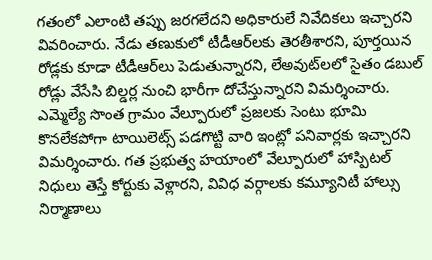గతంలో ఎలాంటి తప్పు జరగలేదని అధికారులే నివేదికలు ఇచ్చారని వివరించారు. నేడు తణుకులో టీడీఆర్‌లకు తెరతీశారని, పూర్తయిన రోడ్లకు కూడా టీడీఆర్‌లు పెడుతున్నారని, లేఅవుట్‌లలో సైతం డబుల్‌ రోడ్లు వేసేసి బిల్డర్ల నుంచి భారీగా దోచేస్తున్నారని విమర్శించారు. ఎమ్మెల్యే సొంత గ్రామం వేల్పూరులో ప్రజలకు సెంటు భూమి కొనలేకపోగా టాయిలెట్స్‌ పడగొట్టి వారి ఇంట్లో పనివార్లకు ఇచ్చారని విమర్శించారు. గత ప్రభుత్వ హయాంలో వేల్పూరులో హాస్పిటల్‌ నిధులు తెస్తే కోర్టుకు వెళ్లారని, వివిధ వర్గాలకు కమ్యూనిటీ హాల్సు నిర్మాణాలు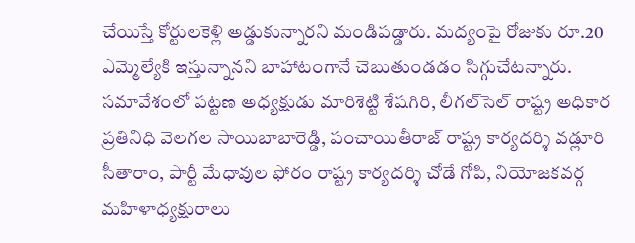చేయిస్తే కోర్టులకెళ్లి అడ్డుకున్నారని మండిపడ్డారు. మద్యంపై రోజుకు రూ.20 ఎమ్మెల్యేకి ఇస్తున్నానని బాహాటంగానే చెబుతుండడం సిగ్గుచేటన్నారు. సమావేశంలో పట్టణ అధ్యక్షుడు మారిశెట్టి శేషగిరి, లీగల్‌సెల్‌ రాష్ట్ర అధికార ప్రతినిధి వెలగల సాయిబాబారెడ్డి, పంచాయితీరాజ్‌ రాష్ట్ర కార్యదర్శి వడ్లూరి సీతారాం, పార్టీ మేధావుల ఫోరం రాష్ట్ర కార్యదర్శి చోడే గోపి, నియోజకవర్గ మహిళాధ్యక్షురాలు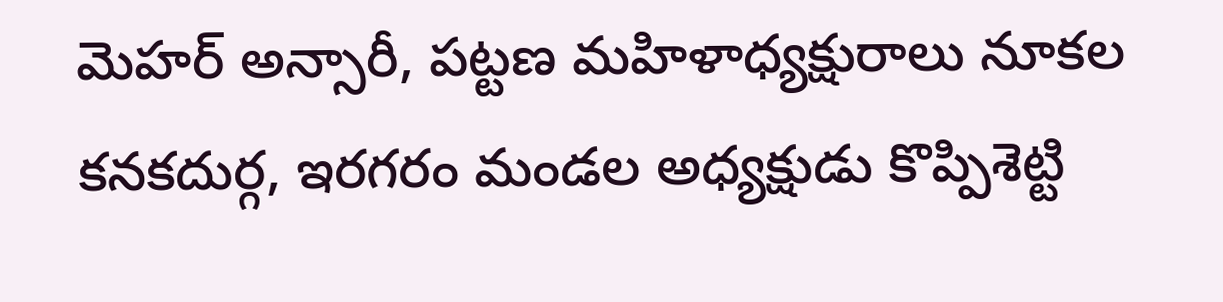మెహర్‌ అన్సారీ, పట్టణ మహిళాధ్యక్షురాలు నూకల కనకదుర్గ, ఇరగరం మండల అధ్యక్షుడు కొప్పిశెట్టి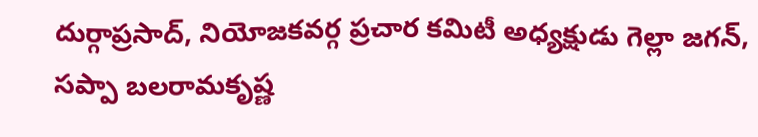దుర్గాప్రసాద్‌, నియోజకవర్గ ప్రచార కమిటీ అధ్యక్షుడు గెల్లా జగన్‌, సప్పా బలరామకృష్ణ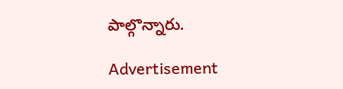పాల్గొన్నారు.

Advertisement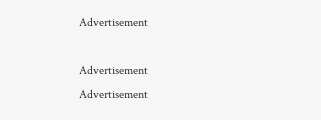Advertisement

Advertisement
Advertisement